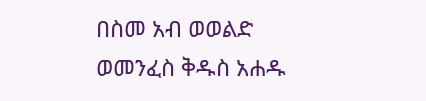በስመ አብ ወወልድ ወመንፈስ ቅዱስ አሐዱ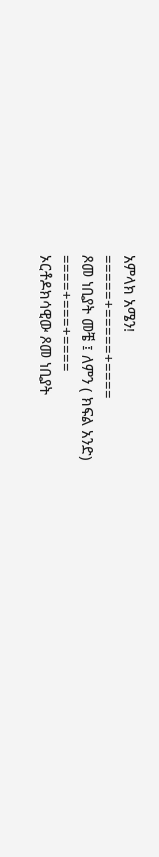አምላክ አሜን!
=====+=====+====
ጾመ ነቢያት መቼ ፤ ለምን ( ክፍል አንድ)
====+===+====
ኦርቶዶክሳዊው ጾመ ነቢያት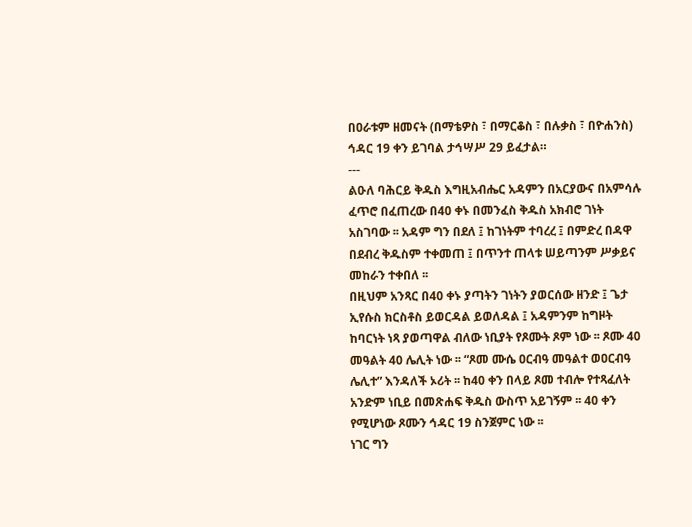በዐራቱም ዘመናት (በማቴዎስ ፣ በማርቆስ ፣ በሉቃስ ፣ በዮሐንስ) ኅዳር 19 ቀን ይገባል ታኅሣሥ 29 ይፈታል።
---
ልዑለ ባሕርይ ቅዱስ እግዚአብሔር አዳምን በአርያውና በአምሳሉ ፈጥሮ በፈጠረው በ40 ቀኑ በመንፈስ ቅዱስ አክብሮ ገነት አስገባው ፡፡ አዳም ግን በደለ ፤ ከገነትም ተባረረ ፤ በምድረ በዳዋ በደብረ ቅዱስም ተቀመጠ ፤ በጥንተ ጠላቱ ሠይጣንም ሥቃይና መከራን ተቀበለ ፡፡
በዚህም አንጻር በ40 ቀኑ ያጣትን ገነትን ያወርሰው ዘንድ ፤ ጌታ ኢየሱስ ክርስቶስ ይወርዳል ይወለዳል ፤ አዳምንም ከግዞት ከባርነት ነጻ ያወጣዋል ብለው ነቢያት የጾሙት ጾም ነው ፡፡ ጾሙ 40 መዓልት 40 ሌሊት ነው ፡፡ “ጾመ ሙሴ ዐርብዓ መዓልተ ወዐርብዓ ሌሊተ” እንዳለች ኦሪት ፡፡ ከ40 ቀን በላይ ጾመ ተብሎ የተጻፈለት አንድም ነቢይ በመጽሐፍ ቅዱስ ውስጥ አይገኝም ፡፡ 40 ቀን የሚሆነው ጾሙን ኅዳር 19 ስንጀምር ነው ፡፡
ነገር ግን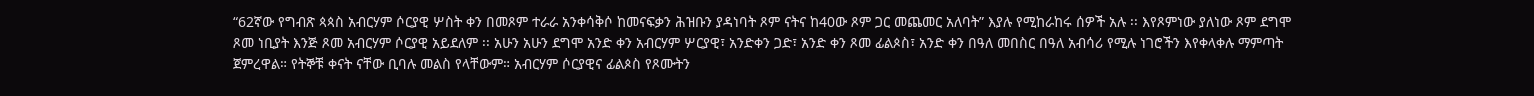“62ኛው የግብጽ ጳጳስ አብርሃም ሶርያዊ ሦስት ቀን በመጾም ተራራ አንቀሳቅሶ ከመናፍቃን ሕዝቡን ያዳነባት ጾም ናትና ከ40ው ጾም ጋር መጨመር አለባት” እያሉ የሚከራከሩ ሰዎች አሉ ፡፡ እየጾምነው ያለነው ጾም ደግሞ ጾመ ነቢያት እንጅ ጾመ አብርሃም ሶርያዊ አይደለም ፡፡ አሁን አሁን ደግሞ አንድ ቀን አብርሃም ሦርያዊ፣ አንድቀን ጋድ፣ አንድ ቀን ጾመ ፊልጶስ፣ አንድ ቀን በዓለ መበስር በዓለ አብሳሪ የሚሉ ነገሮችን እየቀላቀሉ ማምጣት ጀምረዋል። የትኞቹ ቀናት ናቸው ቢባሉ መልስ የላቸውም። አብርሃም ሶርያዊና ፊልጶስ የጾሙትን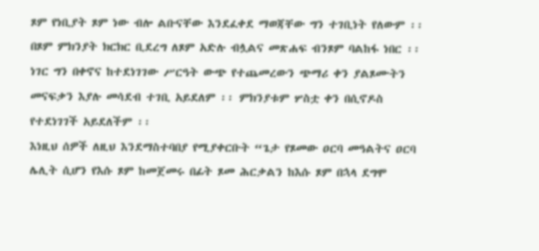ጾም የነቢያት ጾም ነው ብሎ ልቡናቸው እንደፈቀደ ማወጃቸው ግን ተገቢነት የለውም ፡፡ በጾም ምክንያት ክርክር ቢደረግ ለጾም አድሉ ብሏልና መጽሐፍ ብንጾም ባልከፋ ነበር ፡፡ ነገር ግን በቀኖና ከተደነገገው ሥርዓት ውጭ የተጨመረውን ጭማሪ ቀን ያልጾሙትን መናፍቃን እያሉ መሳደብ ተገቢ አይደለም ፡፡ ምክንያቱም ሦስቷ ቀን በሲኖዶስ የተደነገገች አይደለችም ፡፡
እነዚህ ሰዎች ለዚህ እንደማስተባበያ የሚያቀርቡት “ጌታ የጾመው ዐርባ መዓልትና ዐርባ ሌሊት ሲሆን የእሱ ጾም ከመጀመሩ በፊት ጾመ ሕርቃልን ከእሱ ጾም በኋላ ደግሞ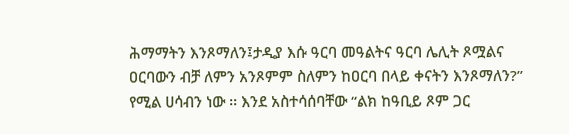ሕማማትን እንጾማለን፤ታዲያ እሱ ዓርባ መዓልትና ዓርባ ሌሊት ጾሟልና ዐርባውን ብቻ ለምን አንጾምም ስለምን ከዐርባ በላይ ቀናትን እንጾማለን?” የሚል ሀሳብን ነው ፡፡ እንደ አስተሳሰባቸው “ልክ ከዓቢይ ጾም ጋር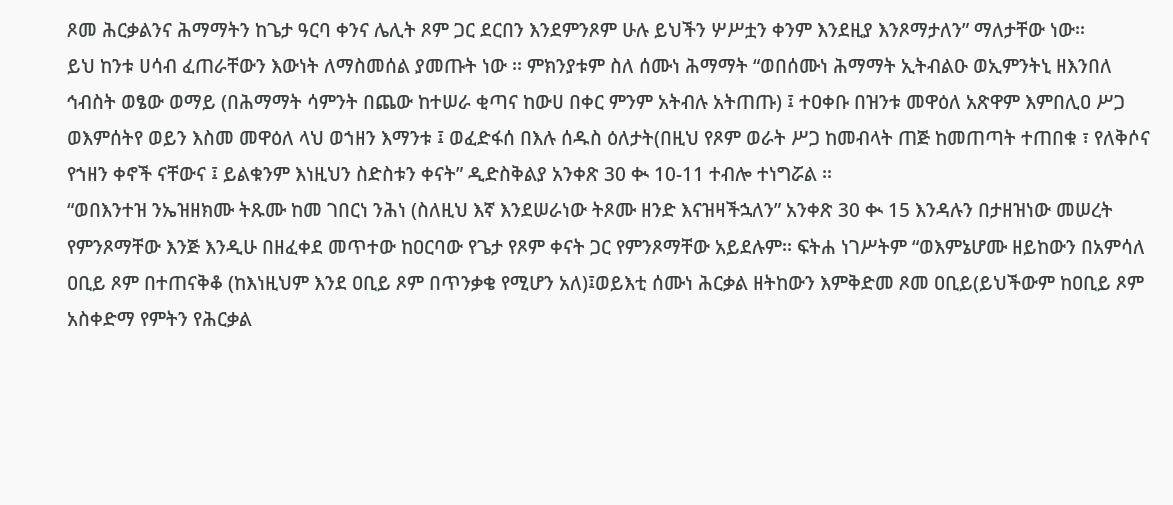ጾመ ሕርቃልንና ሕማማትን ከጌታ ዓርባ ቀንና ሌሊት ጾም ጋር ደርበን እንደምንጾም ሁሉ ይህችን ሦሥቷን ቀንም እንደዚያ እንጾማታለን” ማለታቸው ነው፡፡
ይህ ከንቱ ሀሳብ ፈጠራቸውን እውነት ለማስመሰል ያመጡት ነው ፡፡ ምክንያቱም ስለ ሰሙነ ሕማማት “ወበሰሙነ ሕማማት ኢትብልዑ ወኢምንትኒ ዘእንበለ ኅብስት ወፄው ወማይ (በሕማማት ሳምንት በጨው ከተሠራ ቂጣና ከውሀ በቀር ምንም አትብሉ አትጠጡ) ፤ ተዐቀቡ በዝንቱ መዋዕለ አጽዋም እምበሊዐ ሥጋ ወእምሰትየ ወይን እስመ መዋዕለ ላህ ወኀዘን እማንቱ ፤ ወፈድፋሰ በእሉ ሰዱስ ዕለታት(በዚህ የጾም ወራት ሥጋ ከመብላት ጠጅ ከመጠጣት ተጠበቁ ፣ የለቅሶና የኀዘን ቀኖች ናቸውና ፤ ይልቁንም እነዚህን ስድስቱን ቀናት” ዲድስቅልያ አንቀጽ 30 ቊ 10-11 ተብሎ ተነግሯል ፡፡
“ወበእንተዝ ንኤዝዘክሙ ትጹሙ ከመ ገበርነ ንሕነ (ስለዚህ እኛ እንደሠራነው ትጾሙ ዘንድ እናዝዛችኋለን” አንቀጽ 30 ቊ 15 እንዳሉን በታዘዝነው መሠረት የምንጾማቸው እንጅ እንዲሁ በዘፈቀደ መጥተው ከዐርባው የጌታ የጾም ቀናት ጋር የምንጾማቸው አይደሉም፡፡ ፍትሐ ነገሥትም “ወእምኔሆሙ ዘይከውን በአምሳለ ዐቢይ ጾም በተጠናቅቆ (ከእነዚህም እንደ ዐቢይ ጾም በጥንቃቄ የሚሆን አለ)፤ወይእቲ ሰሙነ ሕርቃል ዘትከውን እምቅድመ ጾመ ዐቢይ(ይህችውም ከዐቢይ ጾም አስቀድማ የምትን የሕርቃል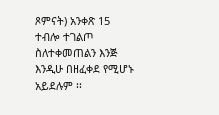ጾምናት) አንቀጽ 15 ተብሎ ተገልጦ ስለተቀመጠልን እንጅ እንዲሁ በዘፈቀደ የሚሆኑ አይደሉም ፡፡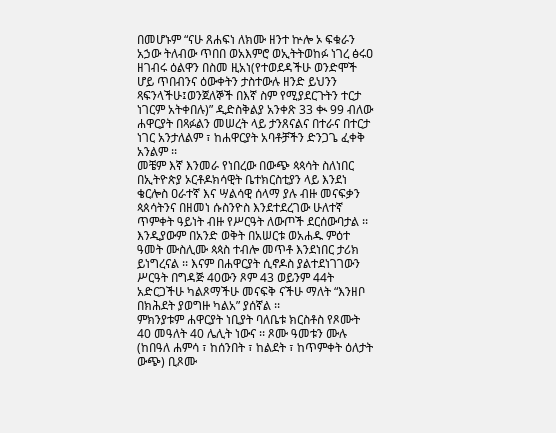በመሆኑም “ናሁ ጸሐፍነ ለክሙ ዘንተ ኵሎ ኦ ፍቁራን አኃው ትለብው ጥበበ ወአእምሮ ወኢትትወከፉ ነገረ ፅሩዐ ዘገብሩ ዕልዋን በስመ ዚአነ(የተወደዳችሁ ወንድሞች ሆይ ጥበብንና ዕውቀትን ታስተውሉ ዘንድ ይህንን ጻፍንላችሁ፤ወንጀለኞች በእኛ ስም የሚያደርጉትን ተርታ ነገርም አትቀበሉ)” ዲድስቅልያ አንቀጽ 33 ቊ 99 ብለው ሐዋርያት በጻፉልን መሠረት ላይ ታንጸናልና በተራና በተርታ ነገር አንታለልም ፣ ከሐዋርያት አባቶቻችን ድንጋጌ ፈቀቅ አንልም ፡፡
መቼም እኛ እንመራ የነበረው በውጭ ጳጳሳት ስለነበር በኢትዮጵያ ኦርቶዶክሳዊት ቤተክርስቲያን ላይ እንደነ ቄርሎስ ዐራተኛ እና ሣልሳዊ ሰላማ ያሉ ብዙ መናፍቃን ጳጰሳትንና በዘመነ ሱስንዮስ እንደተደረገው ሁለተኛ ጥምቀት ዓይነት ብዙ የሥርዓት ለውጦች ደርሰውባታል ፡፡ እንዲያውም በአንድ ወቅት በአሠርቱ ወአሐዱ ምዕተ ዓመት ሙስሊሙ ጳጳስ ተብሎ መጥቶ እንደነበር ታሪክ ይነግረናል ፡፡ እናም በሐዋርያት ሲኖዶስ ያልተደነገገውን ሥርዓት በግዳጅ 40ውን ጾም 43 ወይንም 44ት አድርጋችሁ ካልጾማችሁ መናፍቅ ናችሁ ማለት “እንዘቦ በክሕደት ያወግዙ ካልአ” ያሰኛል ፡፡
ምክንያቱም ሐዋርያት ነቢያት ባለቤቱ ክርስቶስ የጾሙት 40 መዓለት 40 ሌሊት ነውና ፡፡ ጾሙ ዓመቱን ሙሉ (ከበዓለ ሐምሳ ፣ ከሰንበት ፣ ከልደት ፣ ከጥምቀት ዕለታት ውጭ) ቢጾሙ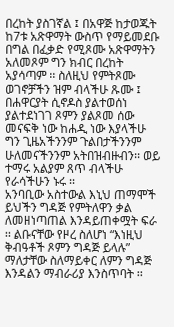በረከት ያስገኛል ፤ በአዋጅ ከታወጁት ከ7ቱ አጽዋማት ውስጥ የማይመደቡ በግል በፈቃድ የሚጾሙ አጽዋማትን አለመጾም ግን ክብር በረከት አያሳጣም ፡፡ ስለዚህ የምትጾሙ ወገኖቻችን ዝም ብላችሁ ጹሙ ፤ በሐዋርያት ሲኖዶስ ያልተወሰነ ያልተደነገገ ጾምን ያልጾመ ሰው መናፍቅ ነው ከሐዲ ነው እያላችሁ ግን ጊዜአችንንም ጉልበታችንንም ሁለመናችንንም አትበዝብዙብን፡፡ ወይ ተማሩ አልያም ጸጥ ብላችሁ የራሳችሁን ኑሩ ፡፡
አንባቢው አስተውል እኒህ ጠማሞች ይህችን ግዳጅ የምትለዋን ቃል ለመዘነጣጠል እንዳይጠቀሟት ፍራ ፡፡ ልቡናቸው የዞረ ስለሆነ “እነዚህ ቅብዓቶች ጾምን ግዳጅ ይላሉ” ማለታቸው ስለማይቀር ለምን ግዳጅ እንዳልን ማብራሪያ እንስጥባት ፡፡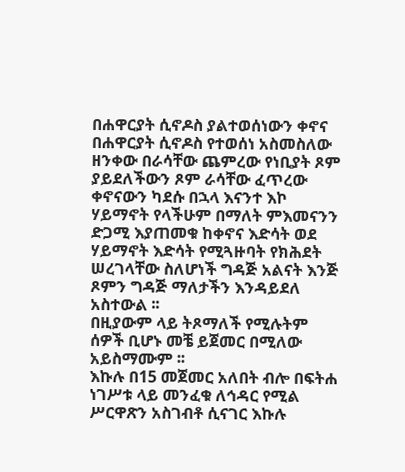በሐዋርያት ሲኖዶስ ያልተወሰነውን ቀኖና በሐዋርያት ሲኖዶስ የተወሰነ አስመስለው ዘንቀው በራሳቸው ጨምረው የነቢያት ጾም ያይደለችውን ጾም ራሳቸው ፈጥረው ቀኖናውን ካደሱ በኋላ እናንተ እኮ ሃይማኖት የላችሁም በማለት ምእመናንን ድጋሚ እያጠመቁ ከቀኖና እድሳት ወደ ሃይማኖት እድሳት የሚጓዙባት የክሕደት ሠረገላቸው ስለሆነች ግዳጅ አልናት እንጅ ጾምን ግዳጅ ማለታችን እንዳይደለ አስተውል ፡፡
በዚያውም ላይ ትጾማለች የሚሉትም ሰዎች ቢሆኑ መቼ ይጀመር በሚለው አይስማሙም ፡፡
እኩሉ በ15 መጀመር አለበት ብሎ በፍትሐ ነገሥቱ ላይ መንፈቁ ለኅዳር የሚል ሥርዋጽን አስገብቶ ሲናገር እኩሉ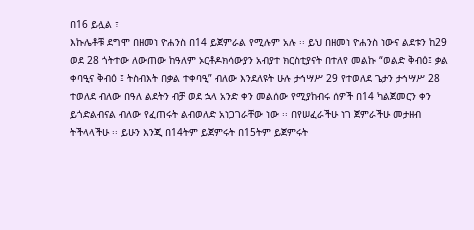በ16 ይሏል ፣
እኩሌቶቹ ደግሞ በዘመነ ዮሐንስ በ14 ይጀምራል የሚሉም አሉ ፡፡ ይህ በዘመነ ዮሐንስ ነውና ልደቱን ከ29 ወደ 28 ጎትተው ለውጠው ከዓለም ኦርቶዶክሳውያን አብያተ ክርስቲያናት በተለየ መልኩ “ወልድ ቅብዕ፤ ቃል ቀባዒና ቅብዕ ፤ ትስብእት በቃል ተቀባዒ” ብለው እንደለዩት ሁሉ ታኅሣሥ 29 የተወለደ ጌታን ታኅሣሥ 28 ተወለደ ብለው በዓለ ልደትን ብቻ ወደ ኋላ አንድ ቀን መልሰው የሚያከብሩ ሰዎች በ14 ካልጀመርን ቀን ይጎድልብናል ብለው የፈጠሩት ልብወለድ አነጋገራቸው ነው ፡፡ በየሠፈራችሁ ነገ ጀምራችሁ መታዘብ ትችላላችሁ ፡፡ ይሁን እንጂ በ14ትም ይጀምሩት በ15ትም ይጀምሩት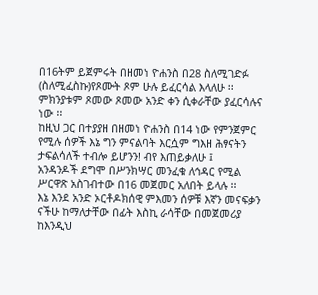በ16ትም ይጀምሩት በዘመነ ዮሐንስ በ28 ስለሚገድፉ (ስለሚፈስኩ)የጾሙት ጾም ሁሉ ይፈርሳል እላለሁ ፡፡ ምክንያቱም ጾመው ጾመው አንድ ቀን ሲቀራቸው ያፈርሳሉና ነው ፡፡
ከዚህ ጋር በተያያዘ በዘመነ ዮሐንስ በ14 ነው የምንጀምር የሚሉ ሰዎች እኔ ግን ምናልባት እርሷም ግእዘ ሕፃናትን ታፍልሳለች ተብሎ ይሆንን! ብየ እጠይቃለሁ ፤
አንዳንዶች ደግሞ በሥንክሣር መንፈቁ ለኅዳር የሚል ሥርዋጽ አስገብተው በ16 መጀመር አለበት ይላሉ ፡፡
እኔ እንደ አንድ ኦርቶዶክሰዊ ምእመን ሰዎቹ እኛን መናፍቃን ናችሁ ከማለታቸው በፊት እስኪ ራሳቸው በመጀመሪያ ከእንዲህ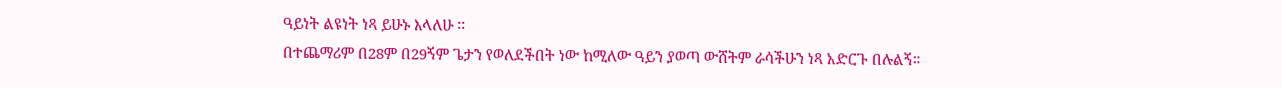ዓይነት ልዩነት ነጻ ይሁኑ እላለሁ ፡፡
በተጨማሪም በ28ም በ29ኝም ጌታን የወለደችበት ነው ከሚለው ዓይን ያወጣ ውሸትም ራሳችሁን ነጻ አድርጉ በሉልኝ።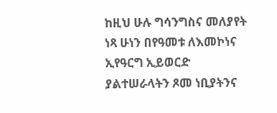ከዚህ ሁሉ ግሳንግስና መለያየት ነጻ ሁነን በየዓመቱ ለእመኮነና ኢየዓርግ ኢይወርድ ያልተሠራላትን ጾመ ነቢያትንና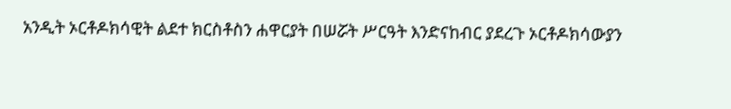አንዲት ኦርቶዶክሳዊት ልደተ ክርስቶስን ሐዋርያት በሠሯት ሥርዓት እንድናከብር ያደረጉ ኦርቶዶክሳውያን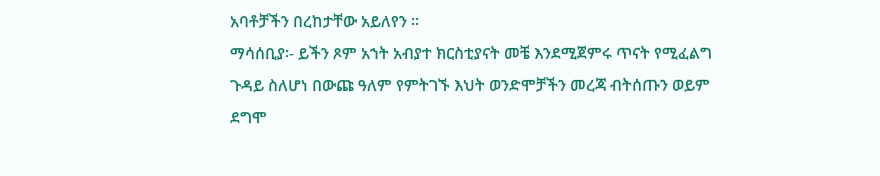አባቶቻችን በረከታቸው አይለየን ፡፡
ማሳሰቢያ፡- ይችን ጾም አኀት አብያተ ክርስቲያናት መቼ እንደሚጀምሩ ጥናት የሚፈልግ ጉዳይ ስለሆነ በውጩ ዓለም የምትገኙ እህት ወንድሞቻችን መረጃ ብትሰጡን ወይም ደግሞ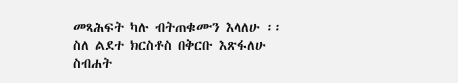መጻሕፍት ካሉ ብትጠቁሙን እላለሁ ፡፡
ስለ ልደተ ክርስቶስ በቅርቡ እጽፋለሁ
ስብሐት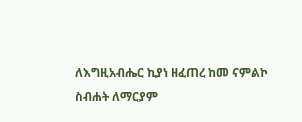ለእግዚአብሔር ኪያነ ዘፈጠረ ከመ ናምልኮ
ስብሐት ለማርያም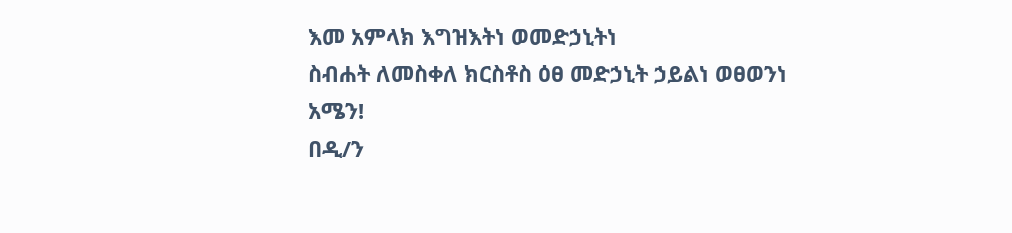እመ አምላክ እግዝእትነ ወመድኃኒትነ
ስብሐት ለመስቀለ ክርስቶስ ዕፀ መድኃኒት ኃይልነ ወፀወንነ
አሜን!
በዲ/ን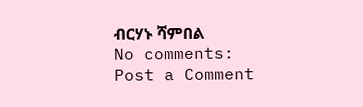ብርሃኑ ሻምበል
No comments:
Post a Comment